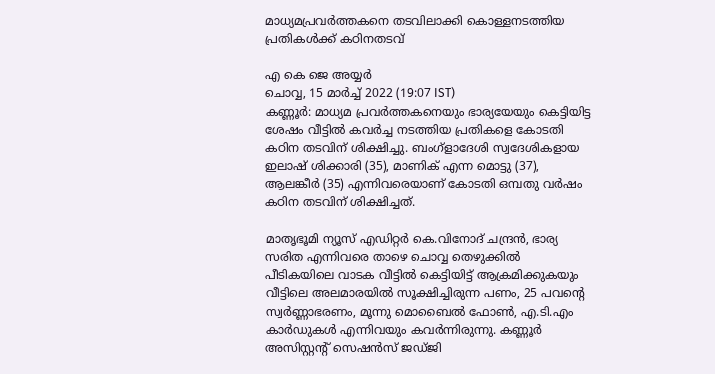മാധ്യമപ്രവർത്തകനെ തടവിലാക്കി കൊള്ളനടത്തിയ പ്രതികൾക്ക് കഠിനതടവ്

എ കെ ജെ അയ്യര്‍
ചൊവ്വ, 15 മാര്‍ച്ച് 2022 (19:07 IST)
കണ്ണൂർ: മാധ്യമ പ്രവർത്തകനെയും ഭാര്യയേയും കെട്ടിയിട്ട ശേഷം വീട്ടിൽ കവർച്ച നടത്തിയ പ്രതികളെ കോടതി കഠിന തടവിന് ശിക്ഷിച്ചു. ബംഗ്ളാദേശി സ്വദേശികളായ ഇലാഷ് ശിക്കാരി (35), മാണിക് എന്ന മൊട്ടു (37), ആലങ്കീർ (35) എന്നിവരെയാണ് കോടതി ഒമ്പതു വർഷം കഠിന തടവിന് ശിക്ഷിച്ചത്.

മാതൃഭൂമി ന്യൂസ് എഡിറ്റർ കെ.വിനോദ് ചന്ദ്രൻ, ഭാര്യ സരിത എന്നിവരെ താഴെ ചൊവ്വ തെഴുക്കിൽ പീടികയിലെ വാടക വീട്ടിൽ കെട്ടിയിട്ട് ആക്രമിക്കുകയും വീട്ടിലെ അലമാരയിൽ സൂക്ഷിച്ചിരുന്ന പണം, 25 പവന്റെ സ്വർണ്ണാഭരണം, മൂന്നു മൊബൈൽ ഫോൺ, എ.ടി.എം കാർഡുകൾ എന്നിവയും കവർന്നിരുന്നു. കണ്ണൂർ അസിസ്റ്റന്റ് സെഷൻസ് ജഡ്ജി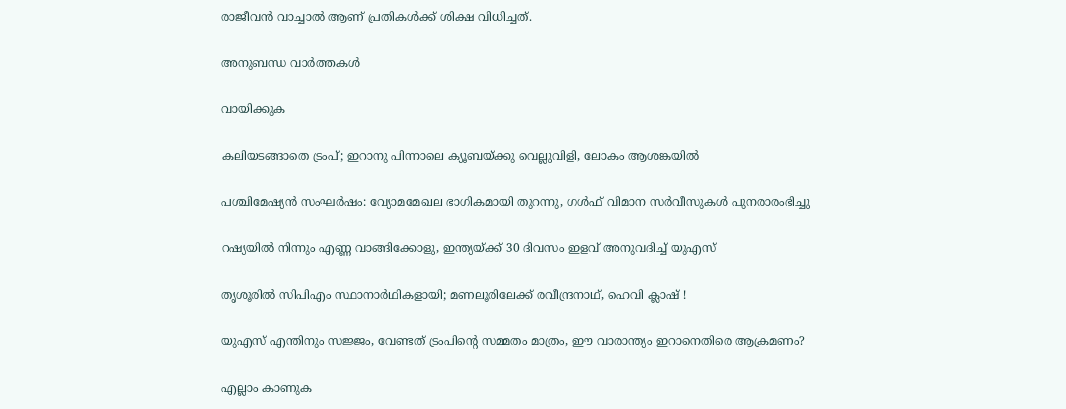രാജീവൻ വാച്ചാൽ ആണ് പ്രതികൾക്ക് ശിക്ഷ വിധിച്ചത്.

അനുബന്ധ വാര്‍ത്തകള്‍

വായിക്കുക

കലിയടങ്ങാതെ ട്രംപ്; ഇറാനു പിന്നാലെ ക്യൂബയ്ക്കു വെല്ലുവിളി, ലോകം ആശങ്കയിൽ

പശ്ചിമേഷ്യൻ സംഘർഷം: വ്യോമമേഖല ഭാഗികമായി തുറന്നു, ഗൾഫ് വിമാന സർവീസുകൾ പുനരാരംഭിച്ചു

റഷ്യയിൽ നിന്നും എണ്ണ വാങ്ങിക്കോളു, ഇന്ത്യയ്ക്ക് 30 ദിവസം ഇളവ് അനുവദിച്ച് യുഎസ്

തൃശൂരിൽ സിപിഎം സ്ഥാനാർഥികളായി; മണലൂരിലേക്ക് രവീന്ദ്രനാഥ്, ഹെവി ക്ലാഷ് !

യുഎസ് എന്തിനും സജ്ജം, വേണ്ടത് ട്രംപിന്റെ സമ്മതം മാത്രം, ഈ വാരാന്ത്യം ഇറാനെതിരെ ആക്രമണം?

എല്ലാം കാണുക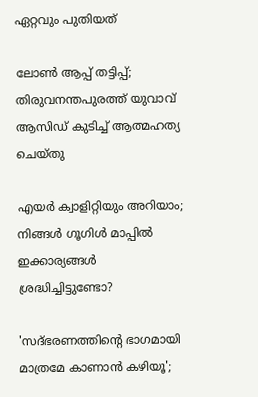ഏറ്റവും പുതിയത്

ലോണ്‍ ആപ്പ് തട്ടിപ്പ്; തിരുവനന്തപുരത്ത് യുവാവ് ആസിഡ് കുടിച്ച് ആത്മഹത്യ ചെയ്തു

എയര്‍ ക്വാളിറ്റിയും അറിയാം; നിങ്ങള്‍ ഗൂഗിള്‍ മാപ്പില്‍ ഇക്കാര്യങ്ങള്‍ ശ്രദ്ധിച്ചിട്ടുണ്ടോ?

'സദ്ഭരണത്തിന്റെ ഭാഗമായി മാത്രമേ കാണാന്‍ കഴിയൂ';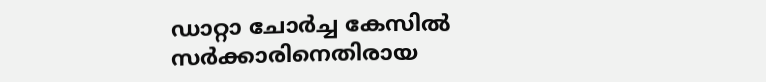ഡാറ്റാ ചോര്‍ച്ച കേസില്‍ സര്‍ക്കാരിനെതിരായ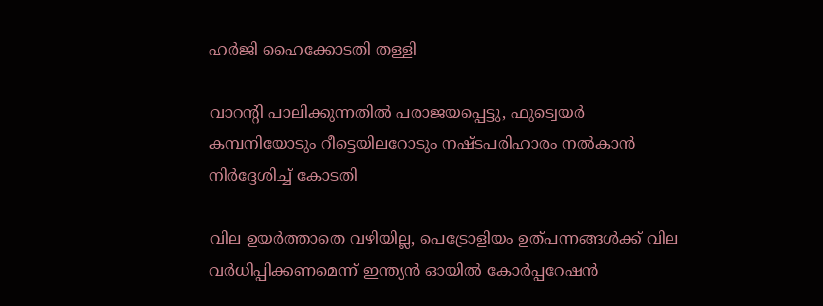ഹര്‍ജി ഹൈക്കോടതി തള്ളി

വാറന്റി പാലിക്കുന്നതില്‍ പരാജയപ്പെട്ടു, ഫുട്വെയര്‍ കമ്പനിയോടും റീട്ടെയിലറോടും നഷ്ടപരിഹാരം നല്‍കാന്‍ നിര്‍ദ്ദേശിച്ച് കോടതി

വില ഉയർത്താതെ വഴിയില്ല, പെട്രോളിയം ഉത്പന്നങ്ങൾക്ക് വില വർധിപ്പിക്കണമെന്ന് ഇന്ത്യൻ ഓയിൽ കോർപ്പറേഷൻ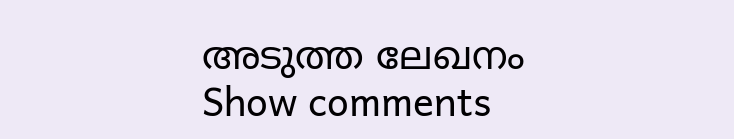അടുത്ത ലേഖനം
Show comments